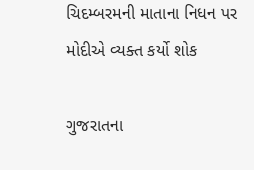ચિદમ્બરમની માતાના નિધન પર મોદીએ વ્યક્ત કર્યો શોક

ગુજરાતના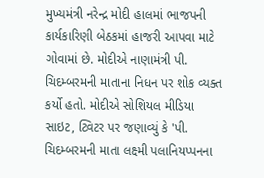મુખ્યમંત્રી નરેન્દ્ર મોદી હાલમાં ભાજપની કાર્યકારિણી બેઠકમાં હાજરી આપવા માટે ગોવામાં છે. મોદીએ નાણામંત્રી પી. ચિદમ્બરમની માતાના નિધન પર શોક વ્યક્ત કર્યો હતો. મોદીએ સોશિયલ મીડિયા સાઇટ, ટ્વિટર પર જણાવ્યું કે 'પી. ચિદમ્બરમની માતા લક્ષ્મી પલાનિયપ્પનના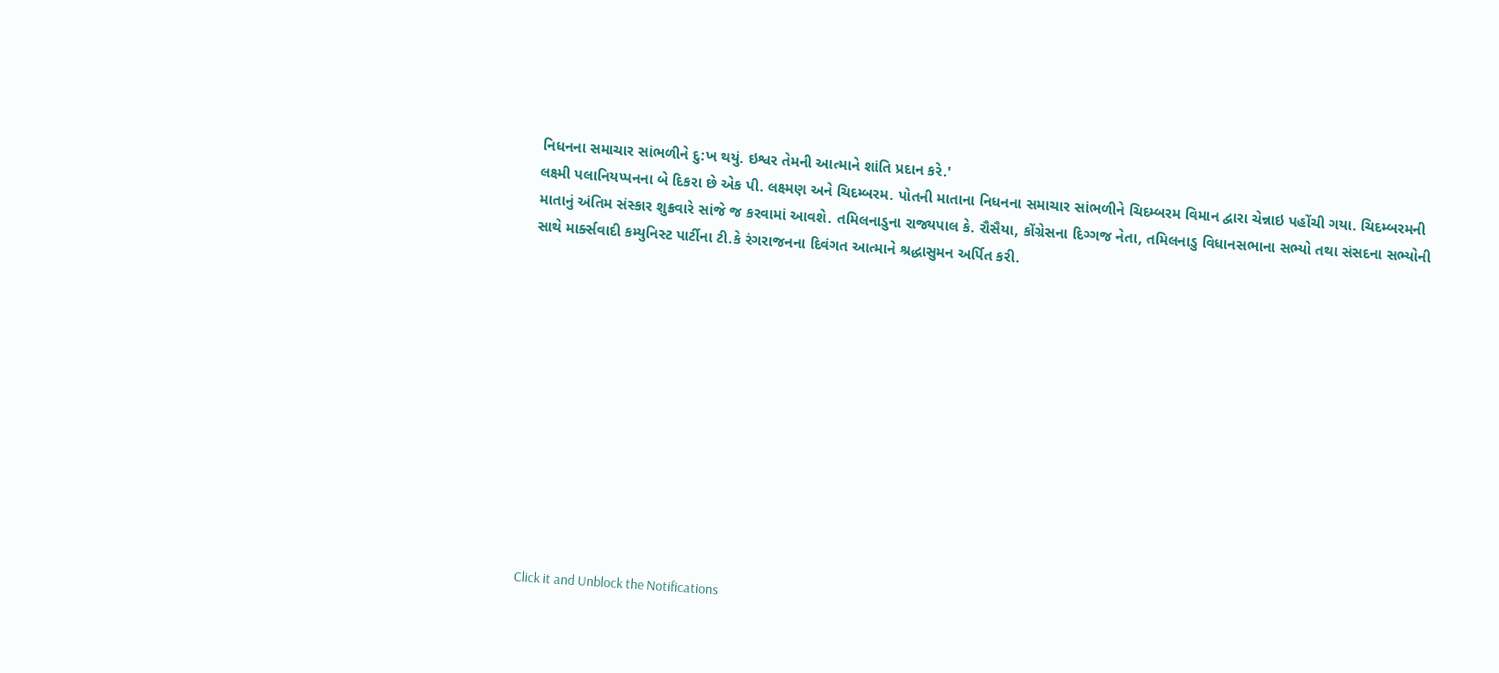નિધનના સમાચાર સાંભળીને દુ:ખ થયું. ઇશ્વર તેમની આત્માને શાંતિ પ્રદાન કરે.'
લક્ષ્મી પલાનિયપ્પનના બે દિકરા છે એક પી. લક્ષ્મણ અને ચિદમ્બરમ. પોતની માતાના નિધનના સમાચાર સાંભળીને ચિદમ્બરમ વિમાન દ્વારા ચેન્નાઇ પહોંચી ગયા. ચિદમ્બરમની માતાનું અંતિમ સંસ્કાર શુક્રવારે સાંજે જ કરવામાં આવશે. તમિલનાડુના રાજ્યપાલ કે. રૌસૈયા, કોંગ્રેસના દિગ્ગજ નેતા, તમિલનાડુ વિધાનસભાના સભ્યો તથા સંસદના સભ્યોની સાથે માર્ક્સવાદી કમ્યુનિસ્ટ પાર્ટીના ટી.કે રંગરાજનના દિવંગત આત્માને શ્રદ્ધાસુમન અર્પિત કરી.












Click it and Unblock the Notifications